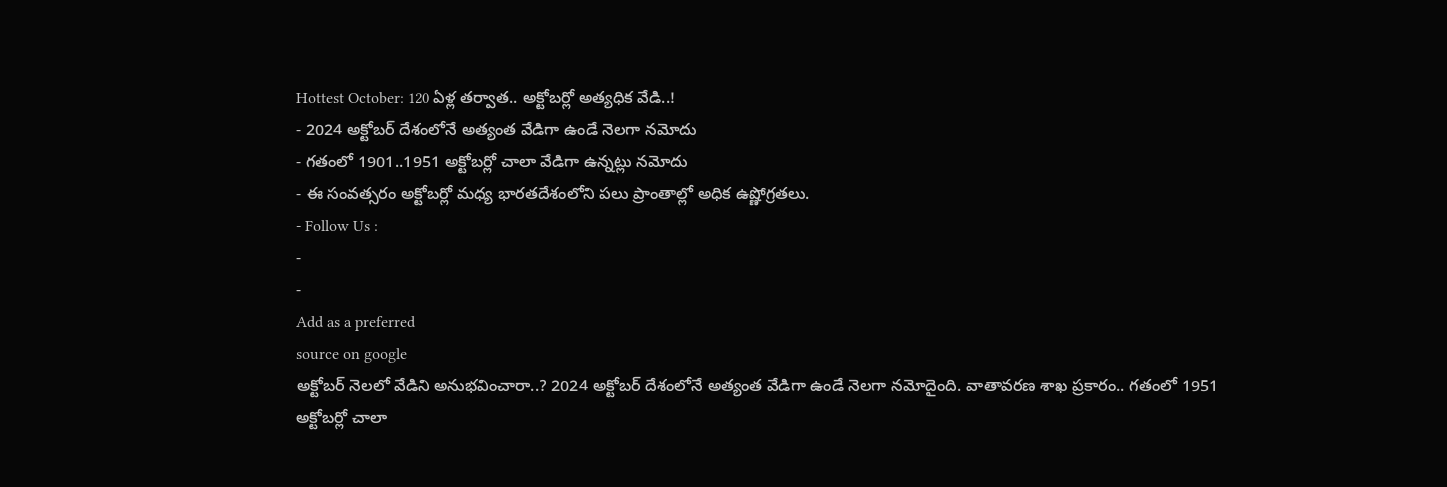Hottest October: 120 ఏళ్ల తర్వాత.. అక్టోబర్లో అత్యధిక వేడి..!
- 2024 అక్టోబర్ దేశంలోనే అత్యంత వేడిగా ఉండే నెలగా నమోదు
- గతంలో 1901..1951 అక్టోబర్లో చాలా వేడిగా ఉన్నట్లు నమోదు
- ఈ సంవత్సరం అక్టోబర్లో మధ్య భారతదేశంలోని పలు ప్రాంతాల్లో అధిక ఉష్ణోగ్రతలు.
- Follow Us :
-
-
Add as a preferred
source on google
అక్టోబర్ నెలలో వేడిని అనుభవించారా..? 2024 అక్టోబర్ దేశంలోనే అత్యంత వేడిగా ఉండే నెలగా నమోదైంది. వాతావరణ శాఖ ప్రకారం.. గతంలో 1951 అక్టోబర్లో చాలా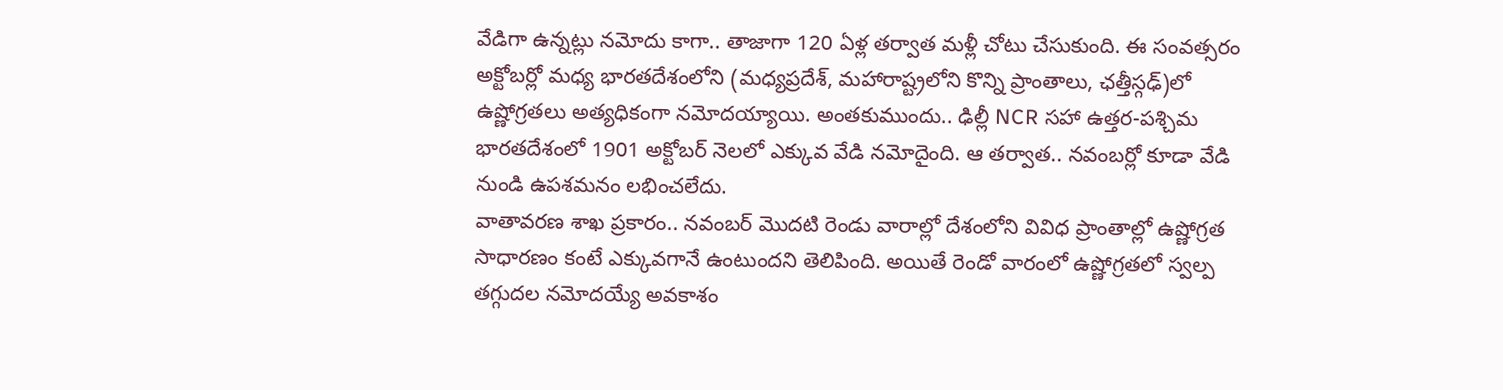వేడిగా ఉన్నట్లు నమోదు కాగా.. తాజాగా 120 ఏళ్ల తర్వాత మళ్లీ చోటు చేసుకుంది. ఈ సంవత్సరం అక్టోబర్లో మధ్య భారతదేశంలోని (మధ్యప్రదేశ్, మహారాష్ట్రలోని కొన్ని ప్రాంతాలు, ఛత్తీస్గఢ్)లో ఉష్ణోగ్రతలు అత్యధికంగా నమోదయ్యాయి. అంతకుముందు.. ఢిల్లీ NCR సహా ఉత్తర-పశ్చిమ భారతదేశంలో 1901 అక్టోబర్ నెలలో ఎక్కువ వేడి నమోదైంది. ఆ తర్వాత.. నవంబర్లో కూడా వేడి నుండి ఉపశమనం లభించలేదు.
వాతావరణ శాఖ ప్రకారం.. నవంబర్ మొదటి రెండు వారాల్లో దేశంలోని వివిధ ప్రాంతాల్లో ఉష్ణోగ్రత సాధారణం కంటే ఎక్కువగానే ఉంటుందని తెలిపింది. అయితే రెండో వారంలో ఉష్ణోగ్రతలో స్వల్ప తగ్గుదల నమోదయ్యే అవకాశం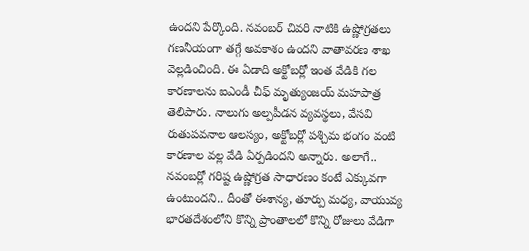ఉందని పేర్కొంది. నవంబర్ చివరి నాటికి ఉష్ణోగ్రతలు గణనీయంగా తగ్గే అవకాశం ఉందని వాతావరణ శాఖ వెల్లడించింది. ఈ ఏడాది అక్టోబర్లో ఇంత వేడికి గల కారణాలను ఐఎండీ చీఫ్ మృత్యుంజయ్ మహపాత్ర తెలిపారు. నాలుగు అల్పపీడన వ్యవస్థలు, వేసవి రుతుపవనాల ఆలస్యం, అక్టోబర్లో పశ్చిమ భంగం వంటి కారణాల వల్ల వేడి ఏర్పడిందని అన్నారు. అలాగే.. నవంబర్లో గరిష్ట ఉష్ణోగ్రత సాధారణం కంటే ఎక్కువగా ఉంటుందని.. దీంతో ఈశాన్య, తూర్పు మధ్య, వాయువ్య భారతదేశంలోని కొన్ని ప్రాంతాలలో కొన్ని రోజులు వేడిగా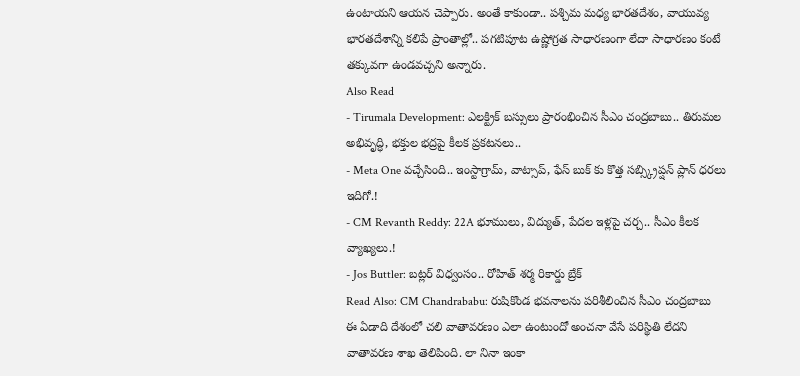ఉంటాయని ఆయన చెప్పారు. అంతే కాకుండా.. పశ్చిమ మధ్య భారతదేశం, వాయువ్య భారతదేశాన్ని కలిపే ప్రాంతాల్లో.. పగటిపూట ఉష్ణోగ్రత సాధారణంగా లేదా సాధారణం కంటే తక్కువగా ఉండవచ్చని అన్నారు.
Also Read
- Tirumala Development: ఎలక్ట్రిక్ బస్సులు ప్రారంభించిన సీఎం చంద్రబాబు.. తిరుమల అభివృద్ధి, భక్తుల భద్రపై కీలక ప్రకటనలు..
- Meta One వచ్చేసింది.. ఇంస్టాగ్రామ్, వాట్సాప్, ఫేస్ బుక్ కు కొత్త సబ్స్క్రిప్షన్ ప్లాన్ ధరలు ఇదిగో.!
- CM Revanth Reddy: 22A భూములు, విద్యుత్, పేదల ఇళ్లపై చర్చ.. సీఎం కీలక వ్యాఖ్యలు.!
- Jos Buttler: బట్లర్ విధ్వంసం.. రోహిత్ శర్మ రికార్డు బ్రేక్
Read Also: CM Chandrababu: రుషికొండ భవనాలను పరిశీలించిన సీఎం చంద్రబాబు
ఈ ఏడాది దేశంలో చలి వాతావరణం ఎలా ఉంటుందో అంచనా వేసే పరిస్థితి లేదని వాతావరణ శాఖ తెలిపింది. లా నినా ఇంకా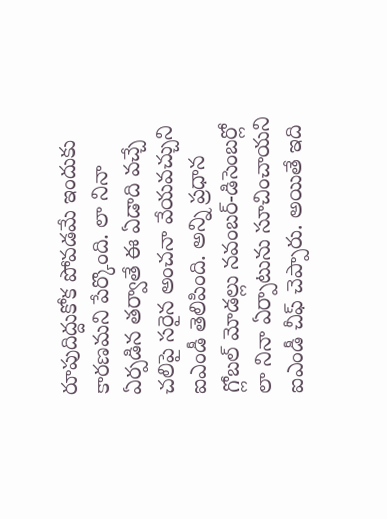రూపుదిద్దుకోక పోవడమే ఇందుకు కారణమని పేర్కొంది. లా నినా ఏర్పడిన తర్వాతే ఈ ఏడాది వచ్చే చలిపై సరైన అంచనా వేయవచ్చుని ఐఎండీ తెలిపింది. అన్ని ప్రధాన గ్లోబల్ మోడల్లు నవంబర్-డిసెంబర్లో లా నినా ఏర్పాటును సూచించాయని ఐఎండీ చీఫ్ చెప్పారు. అయితే ఇది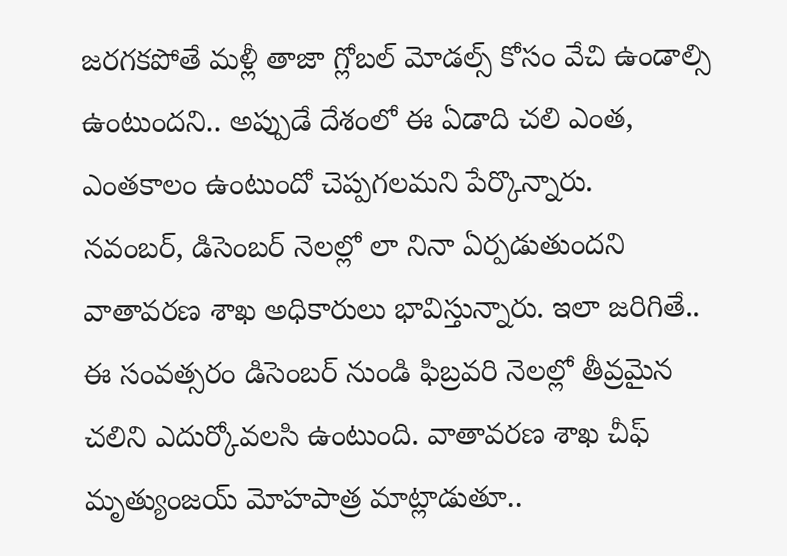జరగకపోతే మళ్లీ తాజా గ్లోబల్ మోడల్స్ కోసం వేచి ఉండాల్సి ఉంటుందని.. అప్పుడే దేశంలో ఈ ఏడాది చలి ఎంత, ఎంతకాలం ఉంటుందో చెప్పగలమని పేర్కొన్నారు.
నవంబర్, డిసెంబర్ నెలల్లో లా నినా ఏర్పడుతుందని వాతావరణ శాఖ అధికారులు భావిస్తున్నారు. ఇలా జరిగితే.. ఈ సంవత్సరం డిసెంబర్ నుండి ఫిబ్రవరి నెలల్లో తీవ్రమైన చలిని ఎదుర్కోవలసి ఉంటుంది. వాతావరణ శాఖ చీఫ్ మృత్యుంజయ్ మోహపాత్ర మాట్లాడుతూ..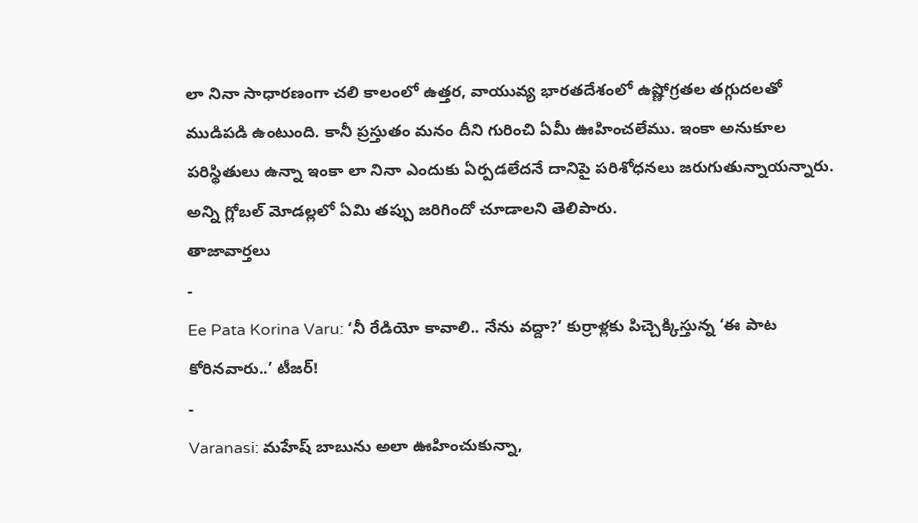లా నినా సాధారణంగా చలి కాలంలో ఉత్తర, వాయువ్య భారతదేశంలో ఉష్ణోగ్రతల తగ్గుదలతో ముడిపడి ఉంటుంది. కానీ ప్రస్తుతం మనం దీని గురించి ఏమీ ఊహించలేము. ఇంకా అనుకూల పరిస్థితులు ఉన్నా ఇంకా లా నినా ఎందుకు ఏర్పడలేదనే దానిపై పరిశోధనలు జరుగుతున్నాయన్నారు. అన్ని గ్లోబల్ మోడల్లలో ఏమి తప్పు జరిగిందో చూడాలని తెలిపారు.
తాజావార్తలు
-
Ee Pata Korina Varu: ‘నీ రేడియో కావాలి.. నేను వద్దా?’ కుర్రాళ్లకు పిచ్చెక్కిస్తున్న ‘ఈ పాట కోరినవారు..’ టీజర్!
-
Varanasi: మహేష్ బాబును అలా ఊహించుకున్నా,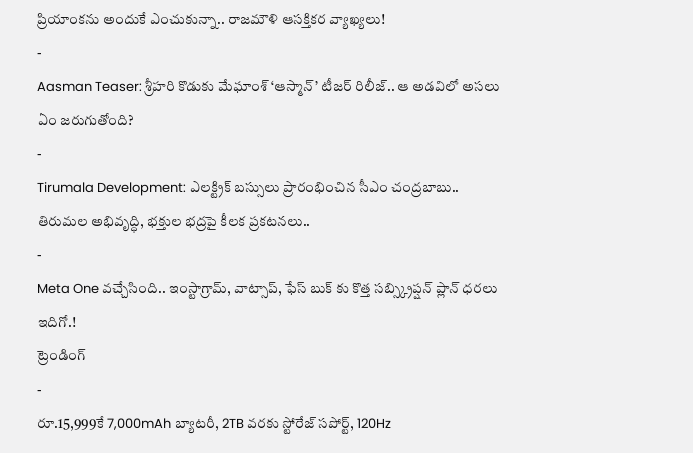ప్రియాంకను అందుకే ఎంచుకున్నా.. రాజమౌళి ఆసక్తికర వ్యాఖ్యలు!
-
Aasman Teaser: శ్రీహరి కొడుకు మేఘాంశ్ ‘ఆస్మాన్’ టీజర్ రిలీజ్.. ఆ అడవిలో అసలు ఏం జరుగుతోంది?
-
Tirumala Development: ఎలక్ట్రిక్ బస్సులు ప్రారంభించిన సీఎం చంద్రబాబు.. తిరుమల అభివృద్ధి, భక్తుల భద్రపై కీలక ప్రకటనలు..
-
Meta One వచ్చేసింది.. ఇంస్టాగ్రామ్, వాట్సాప్, ఫేస్ బుక్ కు కొత్త సబ్స్క్రిప్షన్ ప్లాన్ ధరలు ఇదిగో.!
ట్రెండింగ్
-
రూ.15,999కే 7,000mAh బ్యాటరీ, 2TB వరకు స్టోరేజ్ సపోర్ట్, 120Hz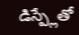డిస్ప్లేతో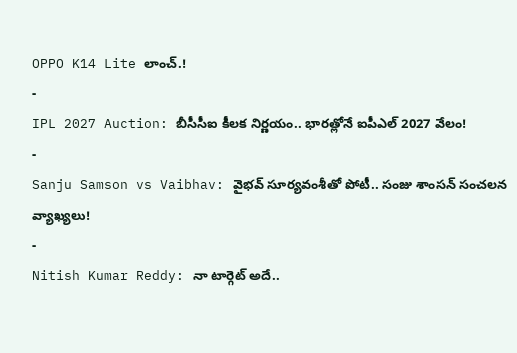OPPO K14 Lite లాంచ్.!
-
IPL 2027 Auction: బీసీసీఐ కీలక నిర్ణయం.. భారత్లోనే ఐపీఎల్ 2027 వేలం!
-
Sanju Samson vs Vaibhav: వైభవ్ సూర్యవంశీతో పోటీ.. సంజు శాంసన్ సంచలన వ్యాఖ్యలు!
-
Nitish Kumar Reddy: నా టార్గెట్ అదే..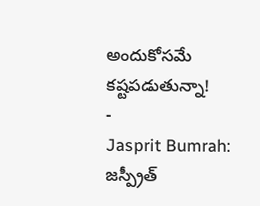అందుకోసమే కష్టపడుతున్నా!
-
Jasprit Bumrah: జస్ప్రీత్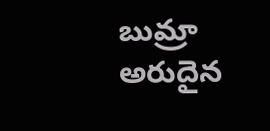బుమ్రా అరుదైన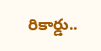రికార్డు..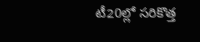టీ20ల్లో సరికొత్త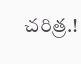చరిత్ర.!